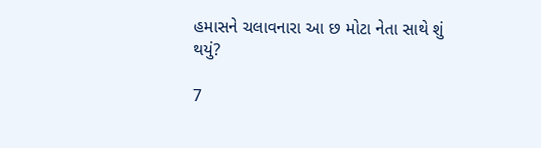હમાસને ચલાવનારા આ છ મોટા નેતા સાથે શું થયું?

7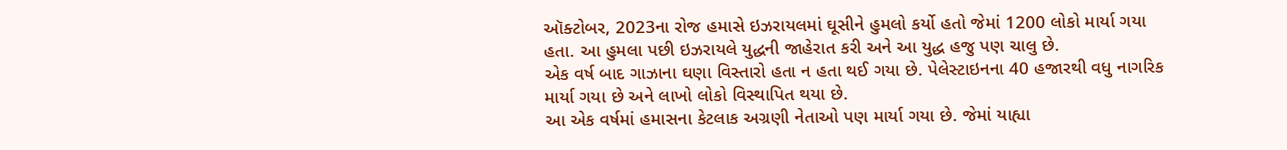ઑક્ટોબર, 2023ના રોજ હમાસે ઇઝરાયલમાં ઘૂસીને હુમલો કર્યો હતો જેમાં 1200 લોકો માર્યા ગયા હતા. આ હુમલા પછી ઇઝરાયલે યુદ્ધની જાહેરાત કરી અને આ યુદ્ધ હજુ પણ ચાલુ છે.
એક વર્ષ બાદ ગાઝાના ઘણા વિસ્તારો હતા ન હતા થઈ ગયા છે. પેલેસ્ટાઇનના 40 હજારથી વધુ નાગરિક માર્યા ગયા છે અને લાખો લોકો વિસ્થાપિત થયા છે.
આ એક વર્ષમાં હમાસના કેટલાક અગ્રણી નેતાઓ પણ માર્યા ગયા છે. જેમાં યાહ્યા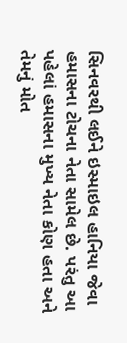સિનવરથી લઈને ઇસ્માઇલ હાનિયા જેવા હમાસના ટોચના નેતા સામેલ છે. પરંતુ આ પહેલાં હમાસના મુખ્ય નેતા કોણ હતા અને તેમનું મોત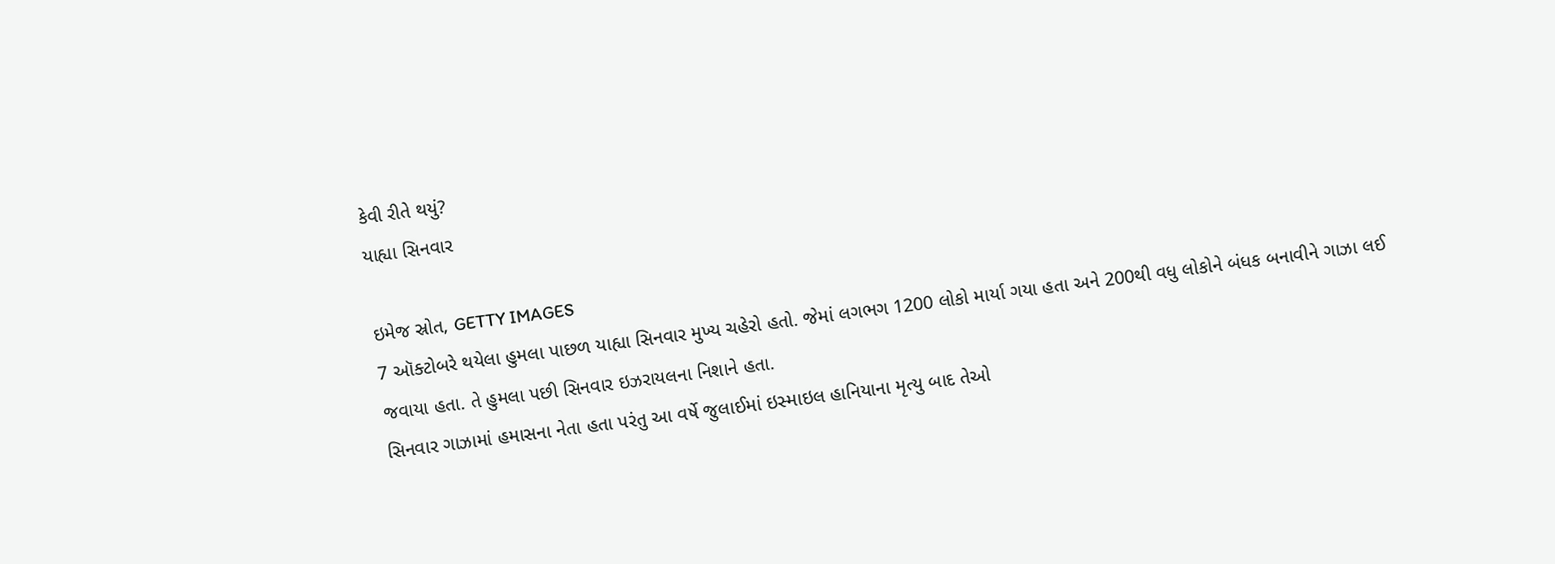કેવી રીતે થયું?
યાહ્યા સિનવાર

ઇમેજ સ્રોત, GETTY IMAGES
7 ઑક્ટોબરે થયેલા હુમલા પાછળ યાહ્યા સિનવાર મુખ્ય ચહેરો હતો. જેમાં લગભગ 1200 લોકો માર્યા ગયા હતા અને 200થી વધુ લોકોને બંધક બનાવીને ગાઝા લઈ જવાયા હતા. તે હુમલા પછી સિનવાર ઇઝરાયલના નિશાને હતા.
સિનવાર ગાઝામાં હમાસના નેતા હતા પરંતુ આ વર્ષે જુલાઈમાં ઇસ્માઇલ હાનિયાના મૃત્યુ બાદ તેઓ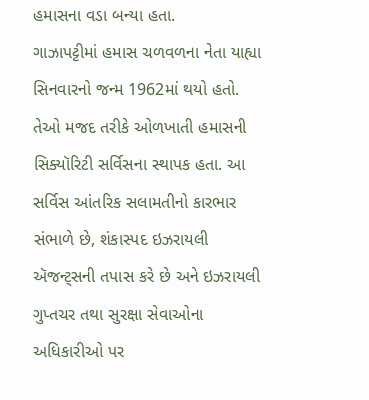હમાસના વડા બન્યા હતા.
ગાઝાપટ્ટીમાં હમાસ ચળવળના નેતા યાહ્યા સિનવારનો જન્મ 1962માં થયો હતો.
તેઓ મજદ તરીકે ઓળખાતી હમાસની સિક્યૉરિટી સર્વિસના સ્થાપક હતા. આ સર્વિસ આંતરિક સલામતીનો કારભાર સંભાળે છે, શંકાસ્પદ ઇઝરાયલી ઍજન્ટ્સની તપાસ કરે છે અને ઇઝરાયલી ગુપ્તચર તથા સુરક્ષા સેવાઓના અધિકારીઓ પર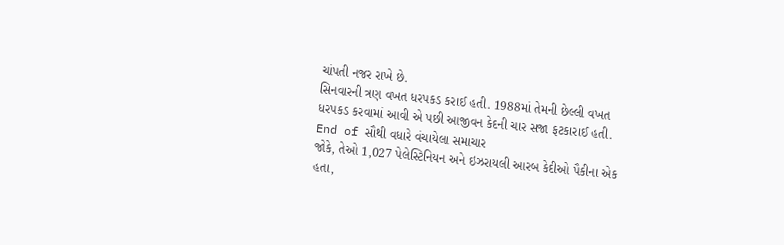ચાંપતી નજર રાખે છે.
સિનવારની ત્રણ વખત ધરપકડ કરાઈ હતી. 1988માં તેમની છેલ્લી વખત ધરપકડ કરવામાં આવી એ પછી આજીવન કેદની ચાર સજા ફટકારાઈ હતી.
End of સૌથી વધારે વંચાયેલા સમાચાર
જોકે, તેઓ 1,027 પેલેસ્ટિનિયન અને ઇઝરાયલી આરબ કેદીઓ પૈકીના એક હતા,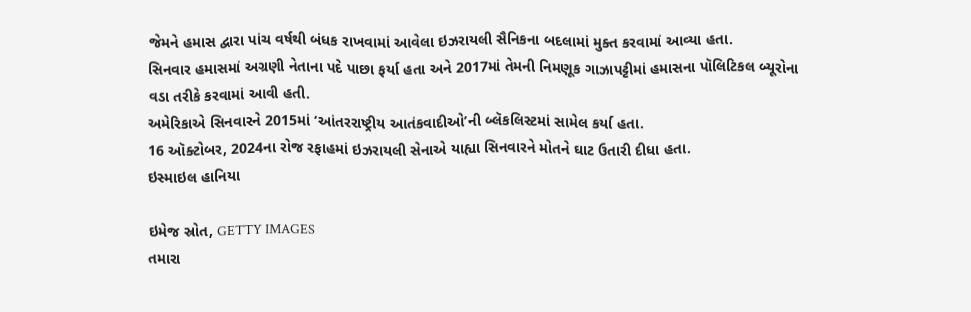જેમને હમાસ દ્વારા પાંચ વર્ષથી બંધક રાખવામાં આવેલા ઇઝરાયલી સૈનિકના બદલામાં મુક્ત કરવામાં આવ્યા હતા.
સિનવાર હમાસમાં અગ્રણી નેતાના પદે પાછા ફર્યા હતા અને 2017માં તેમની નિમણૂક ગાઝાપટ્ટીમાં હમાસના પૉલિટિકલ બ્યૂરોના વડા તરીકે કરવામાં આવી હતી.
અમેરિકાએ સિનવારને 2015માં ‘આંતરરાષ્ટ્રીય આતંકવાદીઓ’ની બ્લૅકલિસ્ટમાં સામેલ કર્યા હતા.
16 ઑક્ટોબર, 2024ના રોજ રફાહમાં ઇઝરાયલી સેનાએ યાહ્યા સિનવારને મોતને ઘાટ ઉતારી દીધા હતા.
ઇસ્માઇલ હાનિયા

ઇમેજ સ્રોત, GETTY IMAGES
તમારા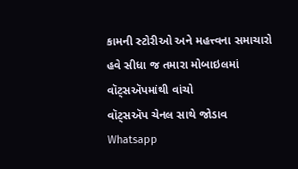કામની સ્ટોરીઓ અને મહત્ત્વના સમાચારો હવે સીધા જ તમારા મોબાઇલમાં વૉટ્સઍપમાંથી વાંચો
વૉટ્સઍપ ચેનલ સાથે જોડાવ
Whatsapp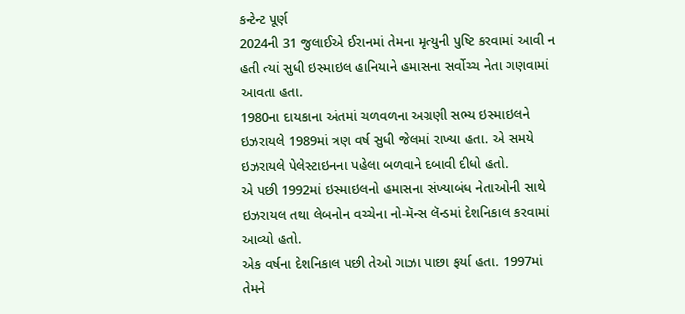કન્ટેન્ટ પૂર્ણ
2024ની 31 જુલાઈએ ઈરાનમાં તેમના મૃત્યુની પુષ્ટિ કરવામાં આવી ન હતી ત્યાં સુધી ઇસ્માઇલ હાનિયાને હમાસના સર્વોચ્ચ નેતા ગણવામાં આવતા હતા.
1980ના દાયકાના અંતમાં ચળવળના અગ્રણી સભ્ય ઇસ્માઇલને ઇઝરાયલે 1989માં ત્રણ વર્ષ સુધી જેલમાં રાખ્યા હતા. એ સમયે ઇઝરાયલે પેલેસ્ટાઇનના પહેલા બળવાને દબાવી દીધો હતો.
એ પછી 1992માં ઇસ્માઇલનો હમાસના સંખ્યાબંધ નેતાઓની સાથે ઇઝરાયલ તથા લેબનોન વચ્ચેના નો-મૅન્સ લૅન્ડમાં દેશનિકાલ કરવામાં આવ્યો હતો.
એક વર્ષના દેશનિકાલ પછી તેઓ ગાઝા પાછા ફર્યા હતા. 1997માં તેમને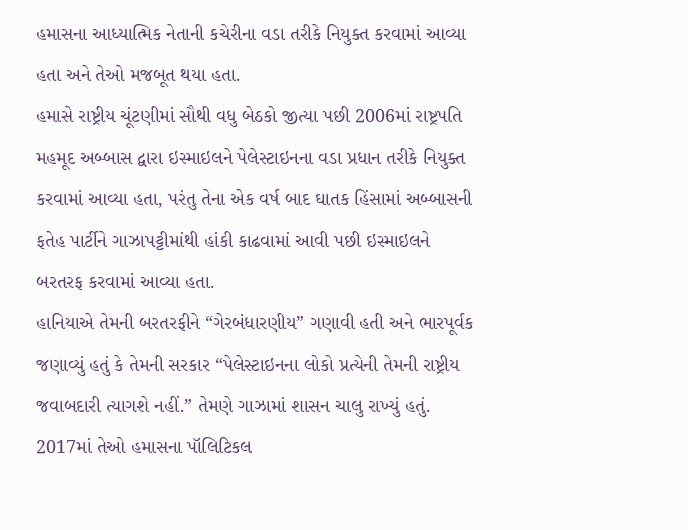હમાસના આધ્યાત્મિક નેતાની કચેરીના વડા તરીકે નિયુક્ત કરવામાં આવ્યા હતા અને તેઓ મજબૂત થયા હતા.
હમાસે રાષ્ટ્રીય ચૂંટણીમાં સૌથી વધુ બેઠકો જીત્યા પછી 2006માં રાષ્ટ્રપતિ મહમૂદ અબ્બાસ દ્વારા ઇસ્માઇલને પેલેસ્ટાઇનના વડા પ્રધાન તરીકે નિયુક્ત કરવામાં આવ્યા હતા, પરંતુ તેના એક વર્ષ બાદ ઘાતક હિંસામાં અબ્બાસની ફતેહ પાર્ટીને ગાઝાપટ્ટીમાંથી હાંકી કાઢવામાં આવી પછી ઇસ્માઇલને બરતરફ કરવામાં આવ્યા હતા.
હાનિયાએ તેમની બરતરફીને “ગેરબંધારણીય” ગણાવી હતી અને ભારપૂર્વક જણાવ્યું હતું કે તેમની સરકાર “પેલેસ્ટાઇનના લોકો પ્રત્યેની તેમની રાષ્ટ્રીય જવાબદારી ત્યાગશે નહીં.” તેમણે ગાઝામાં શાસન ચાલુ રાખ્યું હતું.
2017માં તેઓ હમાસના પૉલિટિકલ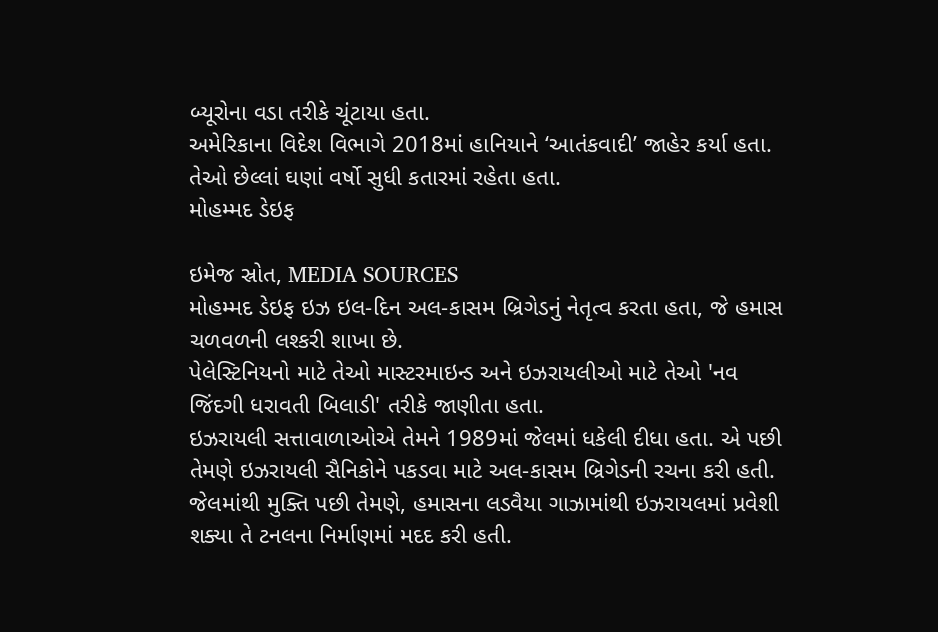બ્યૂરોના વડા તરીકે ચૂંટાયા હતા.
અમેરિકાના વિદેશ વિભાગે 2018માં હાનિયાને ‘આતંકવાદી’ જાહેર કર્યા હતા. તેઓ છેલ્લાં ઘણાં વર્ષો સુધી કતારમાં રહેતા હતા.
મોહમ્મદ ડેઇફ

ઇમેજ સ્રોત, MEDIA SOURCES
મોહમ્મદ ડેઇફ ઇઝ ઇલ-દિન અલ-કાસમ બ્રિગેડનું નેતૃત્વ કરતા હતા, જે હમાસ ચળવળની લશ્કરી શાખા છે.
પેલેસ્ટિનિયનો માટે તેઓ માસ્ટરમાઇન્ડ અને ઇઝરાયલીઓ માટે તેઓ 'નવ જિંદગી ધરાવતી બિલાડી' તરીકે જાણીતા હતા.
ઇઝરાયલી સત્તાવાળાઓએ તેમને 1989માં જેલમાં ધકેલી દીધા હતા. એ પછી તેમણે ઇઝરાયલી સૈનિકોને પકડવા માટે અલ-કાસમ બ્રિગેડની રચના કરી હતી.
જેલમાંથી મુક્તિ પછી તેમણે, હમાસના લડવૈયા ગાઝામાંથી ઇઝરાયલમાં પ્રવેશી શક્યા તે ટનલના નિર્માણમાં મદદ કરી હતી.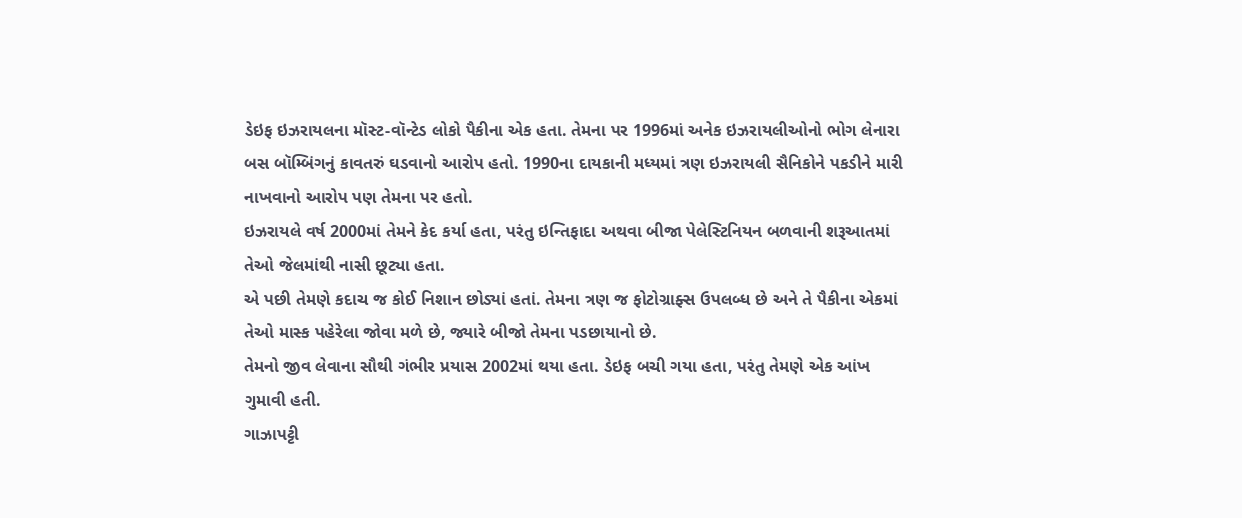ડેઇફ ઇઝરાયલના મૉસ્ટ-વૉન્ટેડ લોકો પૈકીના એક હતા. તેમના પર 1996માં અનેક ઇઝરાયલીઓનો ભોગ લેનારા બસ બૉમ્બિંગનું કાવતરું ઘડવાનો આરોપ હતો. 1990ના દાયકાની મધ્યમાં ત્રણ ઇઝરાયલી સૈનિકોને પકડીને મારી નાખવાનો આરોપ પણ તેમના પર હતો.
ઇઝરાયલે વર્ષ 2000માં તેમને કેદ કર્યા હતા, પરંતુ ઇન્તિફાદા અથવા બીજા પેલેસ્ટિનિયન બળવાની શરૂઆતમાં તેઓ જેલમાંથી નાસી છૂટ્યા હતા.
એ પછી તેમણે કદાચ જ કોઈ નિશાન છોડ્યાં હતાં. તેમના ત્રણ જ ફોટોગ્રાફ્સ ઉપલબ્ધ છે અને તે પૈકીના એકમાં તેઓ માસ્ક પહેરેલા જોવા મળે છે, જ્યારે બીજો તેમના પડછાયાનો છે.
તેમનો જીવ લેવાના સૌથી ગંભીર પ્રયાસ 2002માં થયા હતા. ડેઇફ બચી ગયા હતા, પરંતુ તેમણે એક આંખ ગુમાવી હતી.
ગાઝાપટ્ટી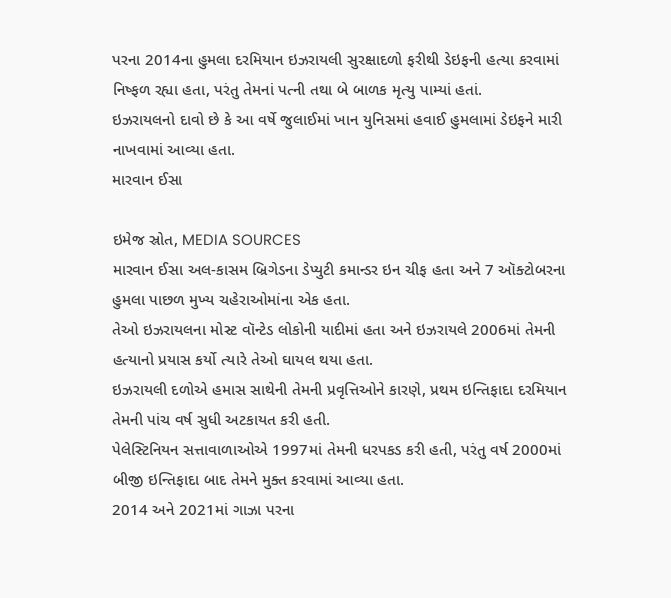પરના 2014ના હુમલા દરમિયાન ઇઝરાયલી સુરક્ષાદળો ફરીથી ડેઇફની હત્યા કરવામાં નિષ્ફળ રહ્યા હતા, પરંતુ તેમનાં પત્ની તથા બે બાળક મૃત્યુ પામ્યાં હતાં.
ઇઝરાયલનો દાવો છે કે આ વર્ષે જુલાઈમાં ખાન યુનિસમાં હવાઈ હુમલામાં ડેઇફને મારી નાખવામાં આવ્યા હતા.
મારવાન ઈસા

ઇમેજ સ્રોત, MEDIA SOURCES
મારવાન ઈસા અલ-કાસમ બ્રિગેડના ડેપ્યુટી કમાન્ડર ઇન ચીફ હતા અને 7 ઑક્ટોબરના હુમલા પાછળ મુખ્ય ચહેરાઓમાંના એક હતા.
તેઓ ઇઝરાયલના મોસ્ટ વૉન્ટેડ લોકોની યાદીમાં હતા અને ઇઝરાયલે 2006માં તેમની હત્યાનો પ્રયાસ કર્યો ત્યારે તેઓ ઘાયલ થયા હતા.
ઇઝરાયલી દળોએ હમાસ સાથેની તેમની પ્રવૃત્તિઓને કારણે, પ્રથમ ઇન્તિફાદા દરમિયાન તેમની પાંચ વર્ષ સુધી અટકાયત કરી હતી.
પેલેસ્ટિનિયન સત્તાવાળાઓએ 1997માં તેમની ધરપકડ કરી હતી, પરંતુ વર્ષ 2000માં બીજી ઇન્તિફાદા બાદ તેમને મુક્ત કરવામાં આવ્યા હતા.
2014 અને 2021માં ગાઝા પરના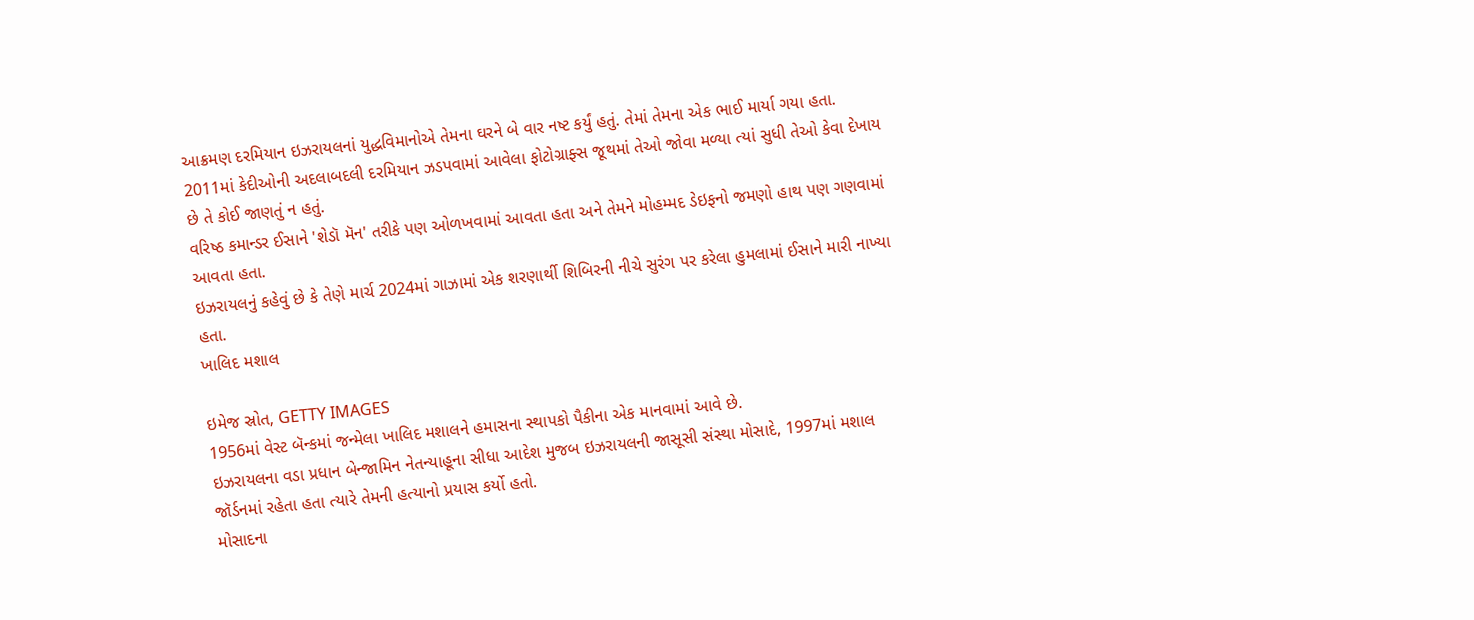આક્રમણ દરમિયાન ઇઝરાયલનાં યુદ્ધવિમાનોએ તેમના ઘરને બે વાર નષ્ટ કર્યું હતું. તેમાં તેમના એક ભાઈ માર્યા ગયા હતા.
2011માં કેદીઓની અદલાબદલી દરમિયાન ઝડપવામાં આવેલા ફોટોગ્રાફ્સ જૂથમાં તેઓ જોવા મળ્યા ત્યાં સુધી તેઓ કેવા દેખાય છે તે કોઈ જાણતું ન હતું.
વરિષ્ઠ કમાન્ડર ઈસાને 'શેડૉ મૅન' તરીકે પણ ઓળખવામાં આવતા હતા અને તેમને મોહમ્મદ ડેઇફનો જમણો હાથ પણ ગણવામાં આવતા હતા.
ઇઝરાયલનું કહેવું છે કે તેણે માર્ચ 2024માં ગાઝામાં એક શરણાર્થી શિબિરની નીચે સુરંગ પર કરેલા હુમલામાં ઈસાને મારી નાખ્યા હતા.
ખાલિદ મશાલ

ઇમેજ સ્રોત, GETTY IMAGES
1956માં વેસ્ટ બૅન્કમાં જન્મેલા ખાલિદ મશાલને હમાસના સ્થાપકો પૈકીના એક માનવામાં આવે છે.
ઇઝરાયલના વડા પ્રધાન બેન્જામિન નેતન્યાહૂના સીધા આદેશ મુજબ ઇઝરાયલની જાસૂસી સંસ્થા મોસાદે, 1997માં મશાલ જૉર્ડનમાં રહેતા હતા ત્યારે તેમની હત્યાનો પ્રયાસ કર્યો હતો.
મોસાદના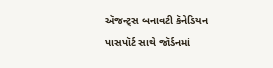ઍજન્ટ્સ બનાવટી કૅનેડિયન પાસપૉર્ટ સાથે જૉર્ડનમાં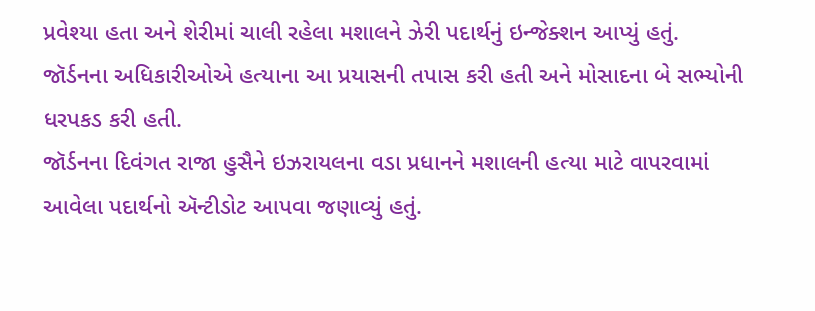પ્રવેશ્યા હતા અને શેરીમાં ચાલી રહેલા મશાલને ઝેરી પદાર્થનું ઇન્જેક્શન આપ્યું હતું.
જૉર્ડનના અધિકારીઓએ હત્યાના આ પ્રયાસની તપાસ કરી હતી અને મોસાદના બે સભ્યોની ધરપકડ કરી હતી.
જૉર્ડનના દિવંગત રાજા હુસૈને ઇઝરાયલના વડા પ્રધાનને મશાલની હત્યા માટે વાપરવામાં આવેલા પદાર્થનો ઍન્ટીડોટ આપવા જણાવ્યું હતું.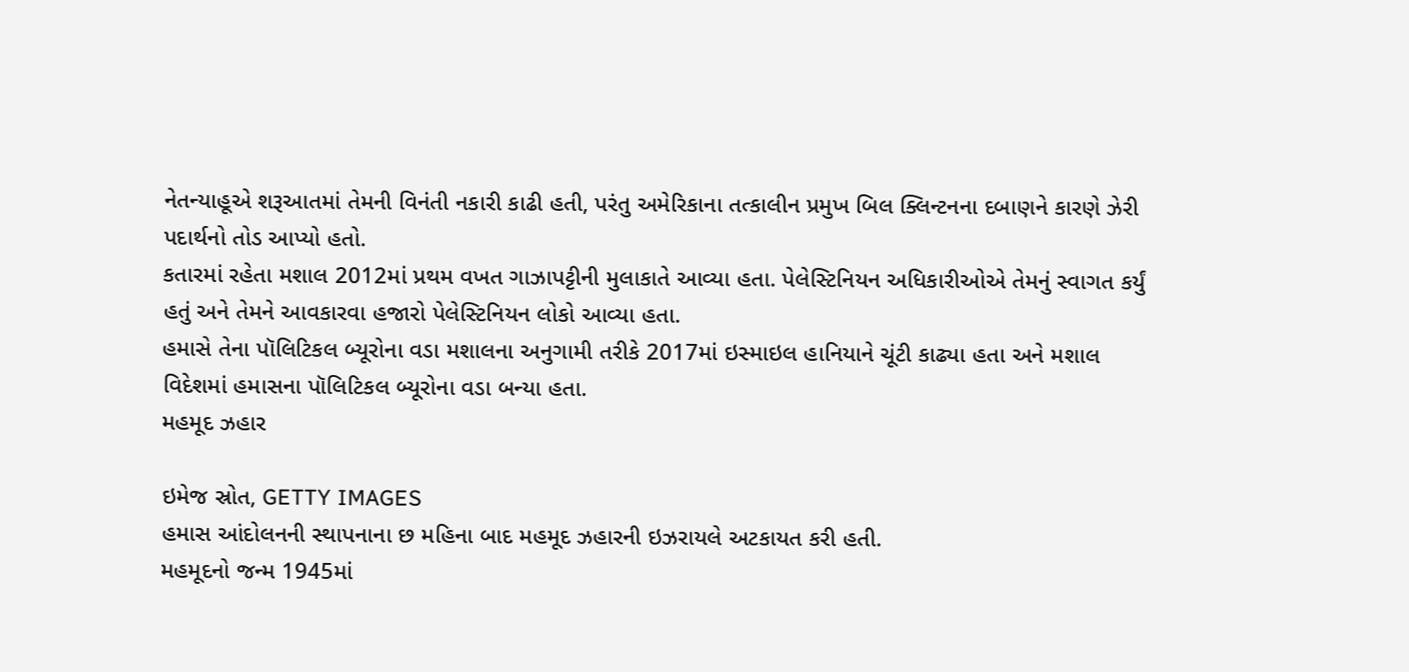નેતન્યાહૂએ શરૂઆતમાં તેમની વિનંતી નકારી કાઢી હતી, પરંતુ અમેરિકાના તત્કાલીન પ્રમુખ બિલ ક્લિન્ટનના દબાણને કારણે ઝેરી પદાર્થનો તોડ આપ્યો હતો.
કતારમાં રહેતા મશાલ 2012માં પ્રથમ વખત ગાઝાપટ્ટીની મુલાકાતે આવ્યા હતા. પેલેસ્ટિનિયન અધિકારીઓએ તેમનું સ્વાગત કર્યું હતું અને તેમને આવકારવા હજારો પેલેસ્ટિનિયન લોકો આવ્યા હતા.
હમાસે તેના પૉલિટિકલ બ્યૂરોના વડા મશાલના અનુગામી તરીકે 2017માં ઇસ્માઇલ હાનિયાને ચૂંટી કાઢ્યા હતા અને મશાલ વિદેશમાં હમાસના પૉલિટિકલ બ્યૂરોના વડા બન્યા હતા.
મહમૂદ ઝહાર

ઇમેજ સ્રોત, GETTY IMAGES
હમાસ આંદોલનની સ્થાપનાના છ મહિના બાદ મહમૂદ ઝહારની ઇઝરાયલે અટકાયત કરી હતી.
મહમૂદનો જન્મ 1945માં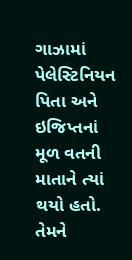ગાઝામાં પેલેસ્ટિનિયન પિતા અને ઇજિપ્તનાં મૂળ વતની માતાને ત્યાં થયો હતો. તેમને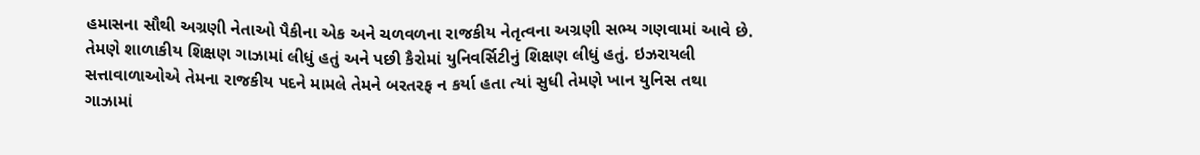હમાસના સૌથી અગ્રણી નેતાઓ પૈકીના એક અને ચળવળના રાજકીય નેતૃત્વના અગ્રણી સભ્ય ગણવામાં આવે છે.
તેમણે શાળાકીય શિક્ષણ ગાઝામાં લીધું હતું અને પછી કૈરોમાં યુનિવર્સિટીનું શિક્ષણ લીધું હતું. ઇઝરાયલી સત્તાવાળાઓએ તેમના રાજકીય પદને મામલે તેમને બરતરફ ન કર્યા હતા ત્યાં સુધી તેમણે ખાન યુનિસ તથા ગાઝામાં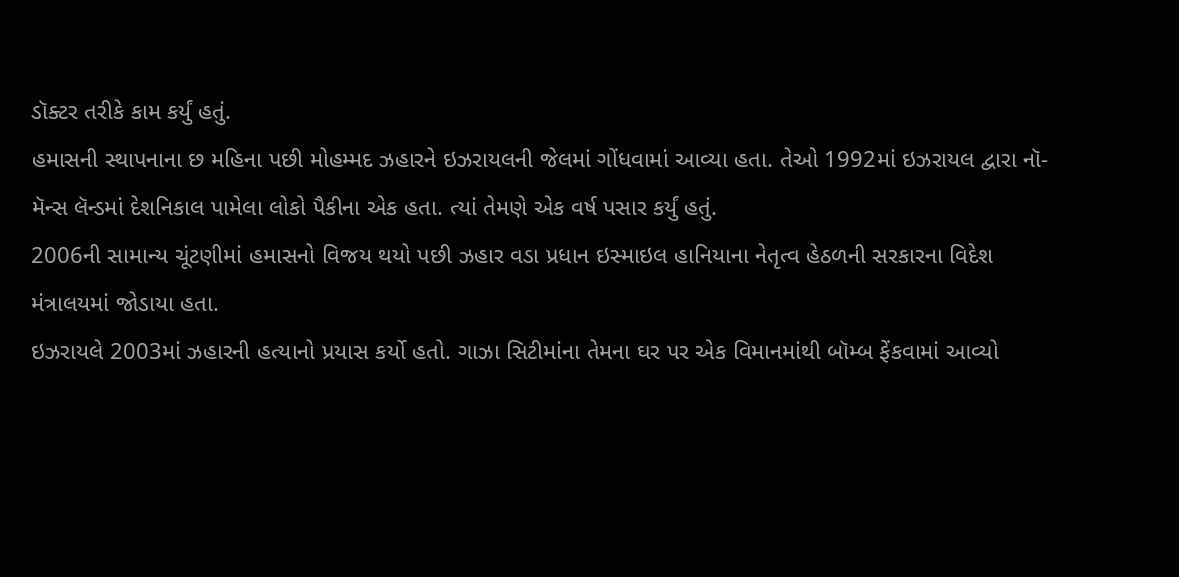ડૉક્ટર તરીકે કામ કર્યું હતું.
હમાસની સ્થાપનાના છ મહિના પછી મોહમ્મદ ઝહારને ઇઝરાયલની જેલમાં ગોંધવામાં આવ્યા હતા. તેઓ 1992માં ઇઝરાયલ દ્વારા નૉ-મૅન્સ લૅન્ડમાં દેશનિકાલ પામેલા લોકો પૈકીના એક હતા. ત્યાં તેમણે એક વર્ષ પસાર કર્યું હતું.
2006ની સામાન્ય ચૂંટણીમાં હમાસનો વિજય થયો પછી ઝહાર વડા પ્રધાન ઇસ્માઇલ હાનિયાના નેતૃત્વ હેઠળની સરકારના વિદેશ મંત્રાલયમાં જોડાયા હતા.
ઇઝરાયલે 2003માં ઝહારની હત્યાનો પ્રયાસ કર્યો હતો. ગાઝા સિટીમાંના તેમના ઘર પર એક વિમાનમાંથી બૉમ્બ ફેંકવામાં આવ્યો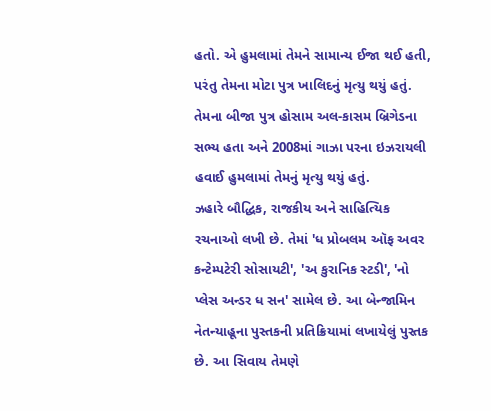હતો. એ હુમલામાં તેમને સામાન્ય ઈજા થઈ હતી, પરંતુ તેમના મોટા પુત્ર ખાલિદનું મૃત્યુ થયું હતું.
તેમના બીજા પુત્ર હોસામ અલ-કાસમ બ્રિગેડના સભ્ય હતા અને 2008માં ગાઝા પરના ઇઝરાયલી હવાઈ હુમલામાં તેમનું મૃત્યુ થયું હતું.
ઝહારે બૌદ્ધિક, રાજકીય અને સાહિત્યિક રચનાઓ લખી છે. તેમાં 'ધ પ્રોબલમ ઑફ અવર કન્ટેમ્પટેરી સોસાયટી', 'અ કુરાનિક સ્ટડી', 'નો પ્લેસ અન્ડર ધ સન' સામેલ છે. આ બેન્જામિન નેતન્યાહૂના પુસ્તકની પ્રતિક્રિયામાં લખાયેલું પુસ્તક છે. આ સિવાય તેમણે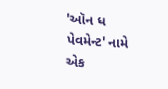'ઑન ધ પેવમેન્ટ' નામે એક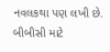નવલકથા પણ લખી છે.
બીબીસી માટે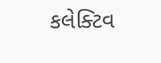કલેક્ટિવ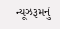ન્યૂઝરૂમનું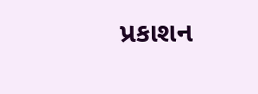પ્રકાશન